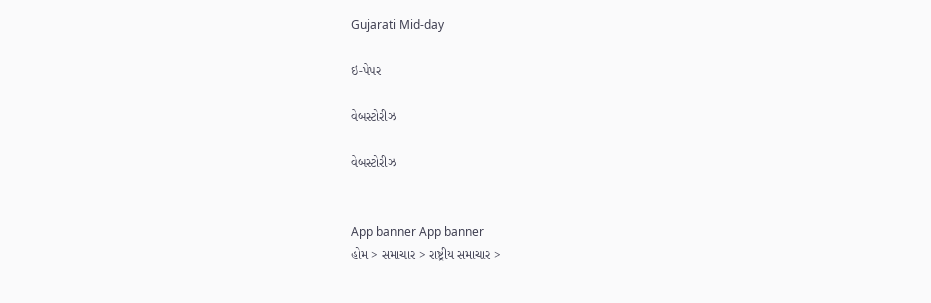Gujarati Mid-day

ઇ-પેપર

વેબસ્ટોરીઝ

વેબસ્ટોરીઝ


App banner App banner
હોમ > સમાચાર > રાષ્ટ્રીય સમાચાર >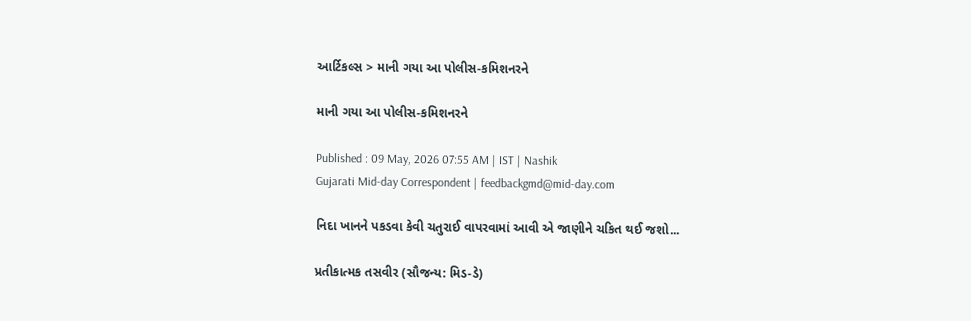આર્ટિકલ્સ > માની ગયા આ પોલીસ-કમિશનરને

માની ગયા આ પોલીસ-કમિશનરને

Published : 09 May, 2026 07:55 AM | IST | Nashik
Gujarati Mid-day Correspondent | feedbackgmd@mid-day.com

નિદા ખાનને પકડવા કેવી ચતુરાઈ વાપરવામાં આવી એ જાણીને ચકિત થઈ જશો...

પ્રતીકાત્મક તસવીર (સૌજન્ય: મિડ-ડે)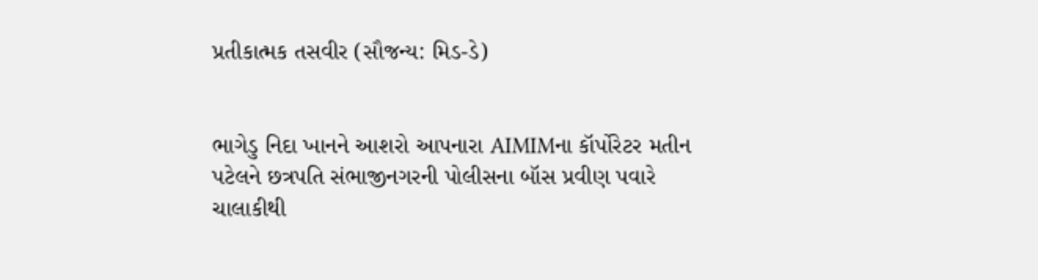પ્રતીકાત્મક તસવીર (સૌજન્ય: મિડ-ડે)


ભાગેડુ નિદા ખાનને આશરો આપનારા AIMIMના કૉર્પોરેટર મતીન પટેલને છત્રપતિ સંભાજીનગરની પોલીસના બૉસ પ્રવીણ પવારે ચાલાકીથી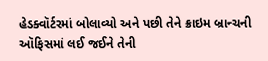હેડક્વૉર્ટરમાં બોલાવ્યો અને પછી તેને ક્રાઇમ બ્રાન્ચની ઑફિસમાં લઈ જઈને તેની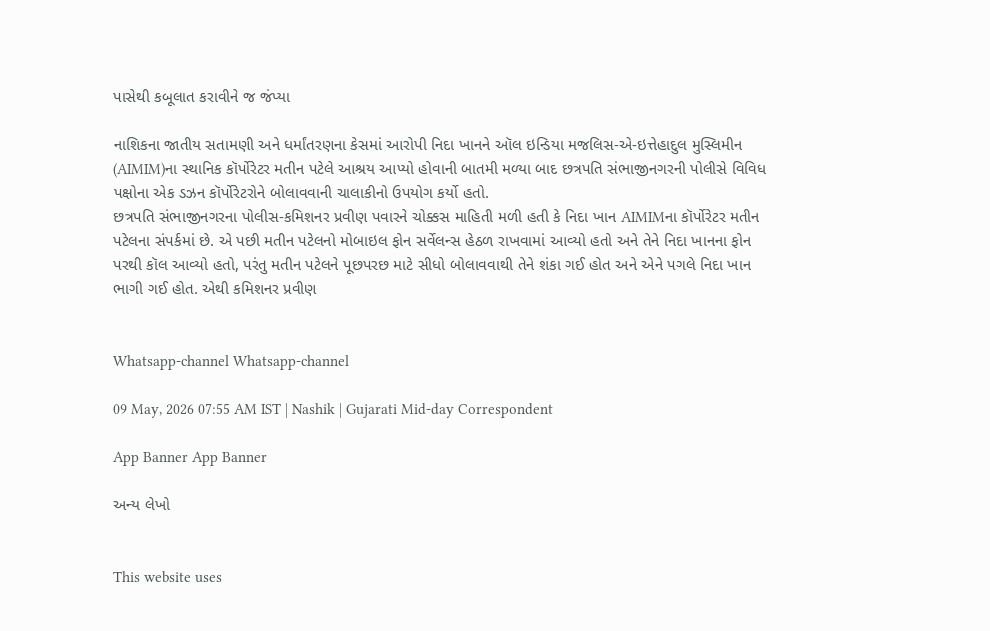પાસેથી કબૂલાત કરાવીને જ જંપ્યા

નાશિકના જાતીય સતામણી અને ધર્માંતરણના કેસમાં આરોપી નિદા ખાનને ઑલ ઇન્ડિયા મજલિસ-એ-ઇત્તેહાદુલ મુસ્લિમીન
(AIMIM)ના સ્થાનિક કૉર્પોરેટર મતીન પટેલે આશ્રય આપ્યો હોવાની બાતમી મળ્યા બાદ છત્રપતિ સંભાજીનગરની પોલીસે વિવિધ પક્ષોના એક ડઝન કૉર્પોરેટરોને બોલાવવાની ચાલાકીનો ઉપયોગ કર્યો હતો.
છત્રપતિ સંભાજીનગરના પોલીસ-કમિશનર પ્રવીણ પવારને ચોક્કસ માહિતી મળી હતી કે નિદા ખાન AIMIMના કૉર્પોરેટર મતીન પટેલના સંપર્કમાં છે. એ પછી મતીન પટેલનો મોબાઇલ ફોન સર્વેલન્સ હેઠળ રાખવામાં આવ્યો હતો અને તેને નિદા ખાનના ફોન પરથી કૉલ આવ્યો હતો, પરંતુ મતીન પટેલને પૂછપરછ માટે સીધો બોલાવવાથી તેને શંકા ગઈ હોત અને એને પગલે નિદા ખાન
ભાગી ગઈ હોત. એથી કમિશનર પ્રવીણ


Whatsapp-channel Whatsapp-channel

09 May, 2026 07:55 AM IST | Nashik | Gujarati Mid-day Correspondent

App Banner App Banner

અન્ય લેખો


This website uses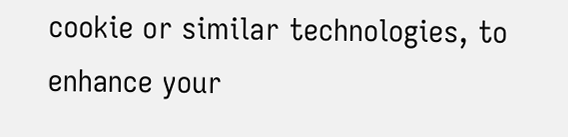cookie or similar technologies, to enhance your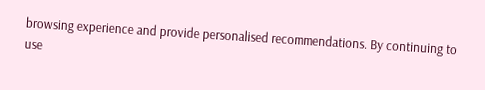browsing experience and provide personalised recommendations. By continuing to use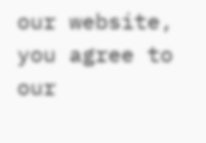our website, you agree to our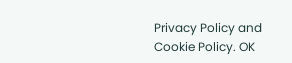Privacy Policy and Cookie Policy. OK